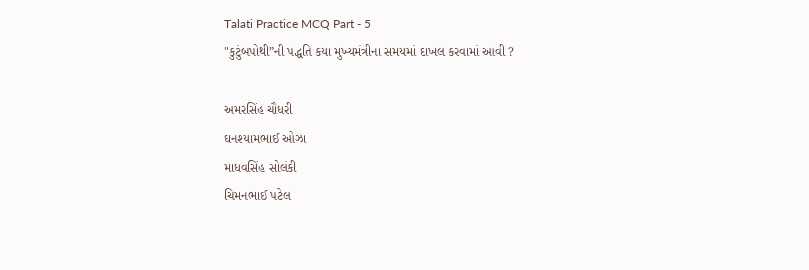Talati Practice MCQ Part - 5
"કુટુંબપોથી”ની પદ્ધતિ કયા મુખ્યમંત્રીના સમયમાં દાખલ કરવામાં આવી ?

અમરસિંહ ચૌધરી
ઘનશ્યામભાઈ ઓઝા
માધવસિંહ સોલંકી
ચિમનભાઈ પટેલ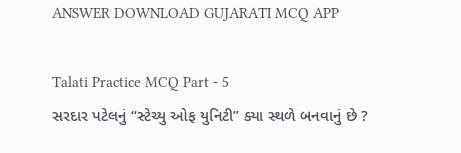ANSWER DOWNLOAD GUJARATI MCQ APP

Talati Practice MCQ Part - 5
સરદાર પટેલનું “સ્ટેચ્યુ ઓફ યુનિટી” ક્યા સ્થળે બનવાનું છે ?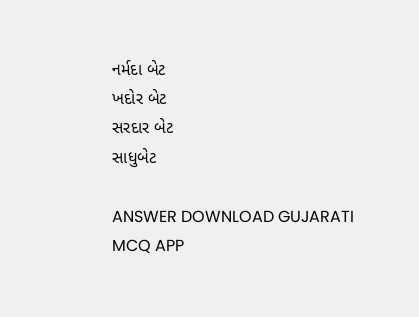નર્મદા બેટ
ખદોર બેટ
સરદાર બેટ
સાધુબેટ

ANSWER DOWNLOAD GUJARATI MCQ APP